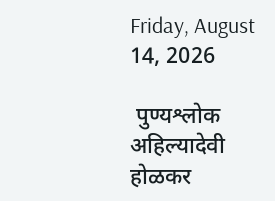Friday, August 14, 2026

 पुण्यश्लोक अहिल्यादेवी होळकर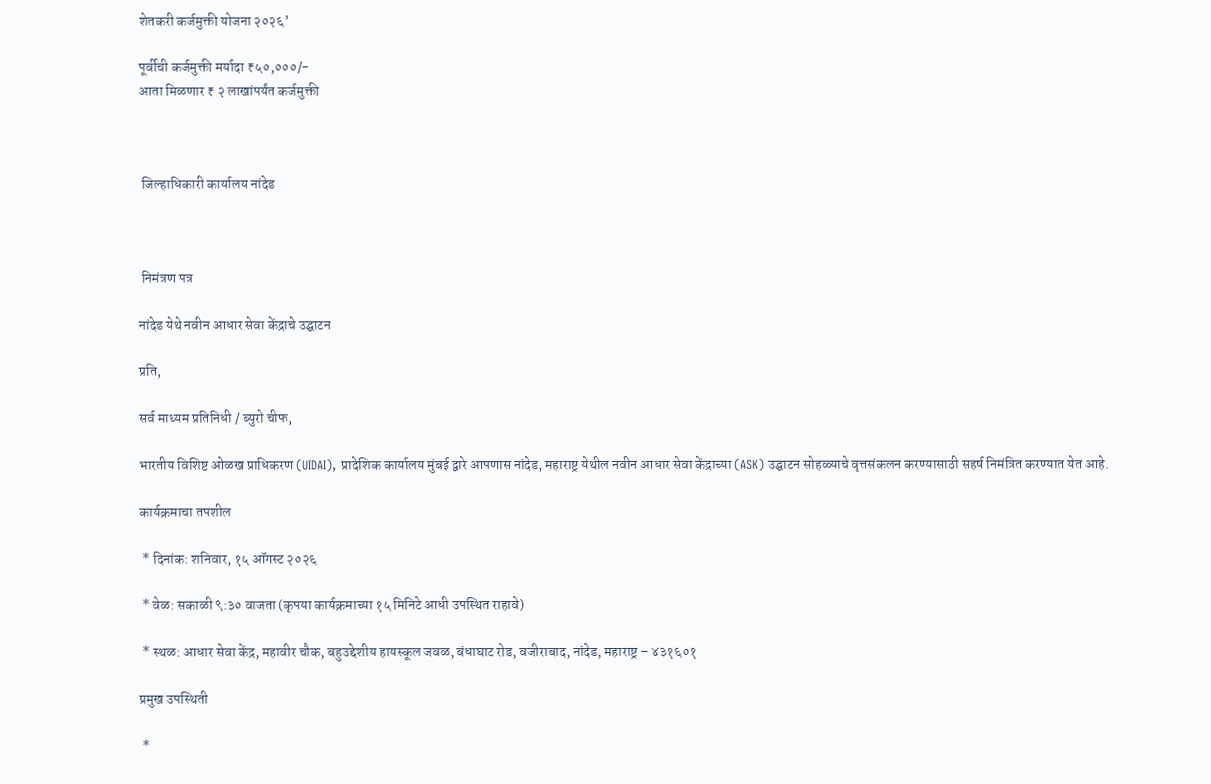शेतकरी कर्जमुक्ती योजना २०२६’

पूर्वीची कर्जमुक्ती मर्यादा ₹५०,०००/-
आता मिळणार ₹ २ लाखांपर्यंत कर्जमुक्ती



 जिल्हाधिकारी कार्यालय नांदेड



 निमंत्रण पत्र

नांदेड येथे नवीन आधार सेवा केंद्राचे उद्घाटन

प्रति,

सर्व माध्यम प्रतिनिधी / ब्युरो चीफ,

भारतीय विशिष्ट ओळख प्राधिकरण (UIDAI), प्रादेशिक कार्यालय मुंबई द्वारे आपणास नांदेड, महाराष्ट्र येथील नवीन आधार सेवा केंद्राच्या (ASK) उद्घाटन सोहळ्याचे वृत्तसंकलन करण्यासाठी सहर्ष निमंत्रित करण्यात येत आहे.

कार्यक्रमाचा तपशील

 * दिनांक: शनिवार, १५ ऑगस्ट २०२६

 * वेळ: सकाळी ९:३० वाजता (कृपया कार्यक्रमाच्या १५ मिनिटे आधी उपस्थित राहावे)

 * स्थळ: आधार सेवा केंद्र, महावीर चौक, बहुउद्देशीय हायस्कूल जवळ, बंधाघाट रोड, वजीराबाद, नांदेड, महाराष्ट्र – ४३१६०१

प्रमुख उपस्थिती

 *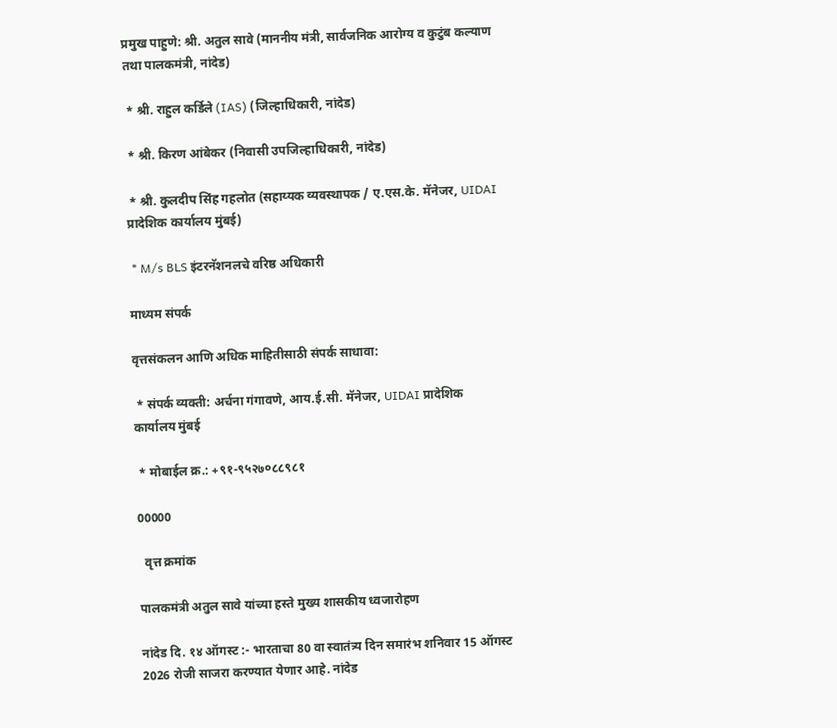प्रमुख पाहुणे: श्री. अतुल सावे (माननीय मंत्री, सार्वजनिक आरोग्य व कुटुंब कल्याण तथा पालकमंत्री, नांदेड)

 * श्री. राहुल कर्डिले (IAS) (जिल्हाधिकारी, नांदेड)

 * श्री. किरण आंबेकर (निवासी उपजिल्हाधिकारी, नांदेड)

 * श्री. कुलदीप सिंह गहलोत (सहाय्यक व्यवस्थापक / ए.एस.के. मॅनेजर, UIDAI प्रादेशिक कार्यालय मुंबई)

 * M/s BLS इंटरनॅशनलचे वरिष्ठ अधिकारी

माध्यम संपर्क

वृत्तसंकलन आणि अधिक माहितीसाठी संपर्क साधावा:

 * संपर्क व्यक्ती: अर्चना गंगावणे, आय.ई.सी. मॅनेजर, UIDAI प्रादेशिक कार्यालय मुंबई

 * मोबाईल क्र.: +९१-९५२७०८८९८१

00000

  वृत्त क्रमांक

पालकमंत्री अतुल सावे यांच्या हस्ते मुख्य शासकीय ध्वजारोहण

नांदेड दि. १४ ऑगस्ट :- भारताचा 80 वा स्वातंत्र्य दिन समारंभ शनिवार 15 ऑगस्ट 2026 रोजी साजरा करण्यात येणार आहे. नांदेड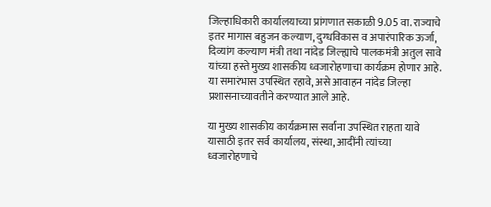जिल्हाधिकारी कार्यालयाच्या प्रांगणात सकाळी 9.05 वा. राज्याचे इतर मागास बहुजन कल्याण, दुग्धविकास व अपारंपारिक ऊर्जा, दिव्यांग कल्याण मंत्री तथा नांदेड जिल्ह्याचे पालकमंत्री अतुल सावे यांच्या हस्ते मुख्य शासकीय ध्वजारोहणाचा कार्यक्रम होणार आहे. या समारंभास उपस्थित रहावे, असे आवाहन नांदेड जिल्हा प्रशासनाच्यावतीने करण्यात आले आहे.

या मुख्य शासकीय कार्यक्रमास सर्वांना उपस्थित राहता यावे यासाठी इतर सर्व कार्यालय, संस्था, आदींनी त्यांच्या ध्वजारोहणाचे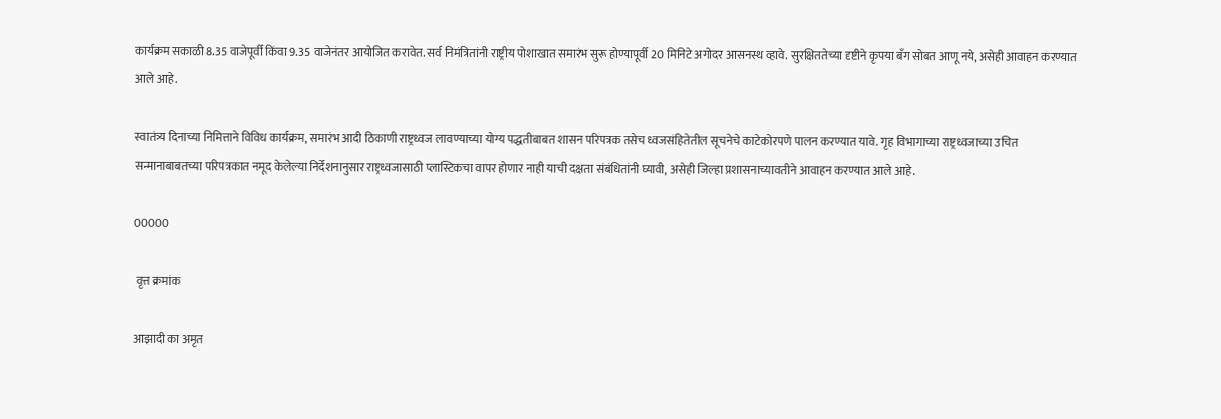कार्यक्रम सकाळी 8.35 वाजेपूर्वी किंवा 9.35 वाजेनंतर आयोजित करावेत. सर्व निमंत्रितांनी राष्ट्रीय पोशाखात समारंभ सुरू होण्यापूर्वी 20 मिनिटे अगोदर आसनस्थ व्हावे. सुरक्षिततेच्या दृष्टीने कृपया बँग सोबत आणू नये, असेही आवाहन करण्यात आले आहे.

स्वातंत्र्य दिनाच्या निमित्ताने विविध कार्यक्रम, समारंभ आदी ठिकाणी राष्ट्रध्वज लावण्याच्या योग्य पद्धतीबाबत शासन परिपत्रक तसेच ध्वजसंहितेतील सूचनेचे काटेकोरपणे पालन करण्यात यावे. गृह विभागाच्या राष्ट्रध्वजाच्या उचित सन्मानाबाबतच्या परिपत्रकात नमूद केलेल्या निर्देशनानुसार राष्ट्रध्वजासाठी प्लास्टिकचा वापर होणार नाही याची दक्षता संबंधितांनी घ्यावी, असेही जिल्हा प्रशासनाच्यावतीने आवाहन करण्यात आले आहे.

00000

 वृत्त क्रमांक

आझादी का अमृत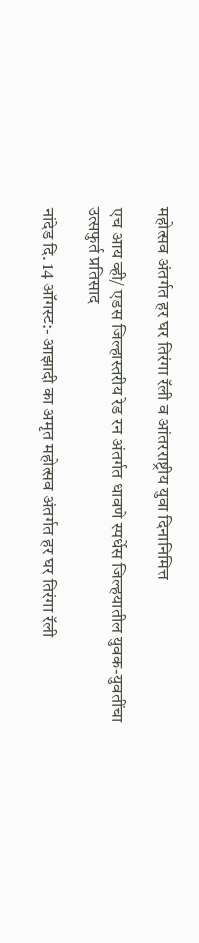महोत्‍सव अंतर्गत हर घर तिरंगा रॅली व आंतरराष्ट्रीय युवा दिनानिमित्त

एच आय व्ही/ एडस जिल्हास्तरीय रेड रन अंतर्गत धावणे स्पर्धेस जिल्हयातील युवक-युवतींचा उत्सफुर्त प्रतिसाद

नांदेड दि. 14 ऑगस्ट:- आझादी का अमृत महोत्‍सव अंतर्गत हर घर तिरंगा रॅली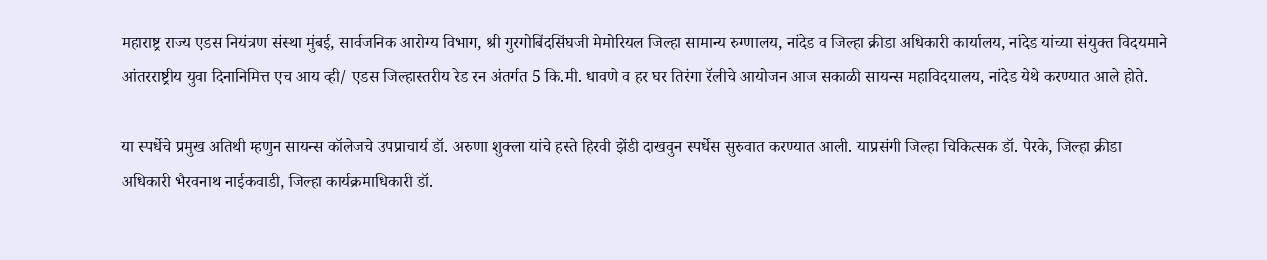महाराष्ट्र राज्य एडस नियंत्रण संस्था मुंबई, सार्वजनिक आरोग्य विभाग, श्री गुरगोबिंदसिंघजी मेमोरियल जिल्हा सामान्य रुग्णालय, नांदेड व जिल्हा क्रीडा अधिकारी कार्यालय, नांदेड यांच्या संयुक्त विदयमाने आंतरराष्ट्रीय युवा दिनानिमित्त एच आय व्ही/ एडस जिल्हास्तरीय रेड रन अंतर्गत 5 कि.मी. धावणे व हर घर तिरंगा रॅलीचे आयोजन आज सकाळी सायन्स महाविदयालय, नांदेड येथे करण्यात आले होते.

या स्पर्धेचे प्रमुख अतिथी म्हणुन सायन्स कॉलेजचे उपप्राचार्य डॉ. अरुणा शुक्ला यांचे हस्ते हिरवी झेंडी दाखवुन स्पर्धेस सुरुवात करण्यात आली. याप्रसंगी जिल्हा चिकित्सक डॉ. पेरके, जिल्हा क्रीडा अधिकारी भैरवनाथ नाईकवाडी, जिल्हा कार्यक्रमाधिकारी डॉ.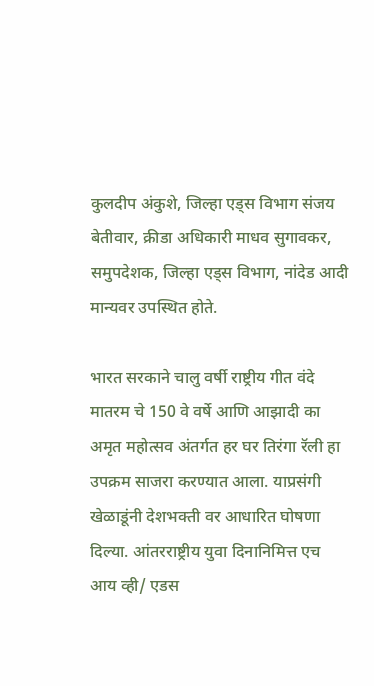कुलदीप अंकुशे, जिल्हा एड्स विभाग संजय बेतीवार, क्रीडा अधिकारी माधव सुगावकर, समुपदेशक, जिल्हा एड्स विभाग, नांदेड आदी मान्यवर उपस्थित होते.

भारत सरकाने चालु वर्षी राष्ट्रीय गीत वंदे मातरम चे 150 वे वर्षे आणि आझादी का अमृत महोत्‍सव अंतर्गत हर घर तिरंगा रॅली हा उपक्रम साजरा करण्यात आला. याप्रसंगी खेळाडूंनी देशभक्ती वर आधारित घोषणा दिल्या. आंतरराष्ट्रीय युवा दिनानिमित्त एच आय व्ही/ एडस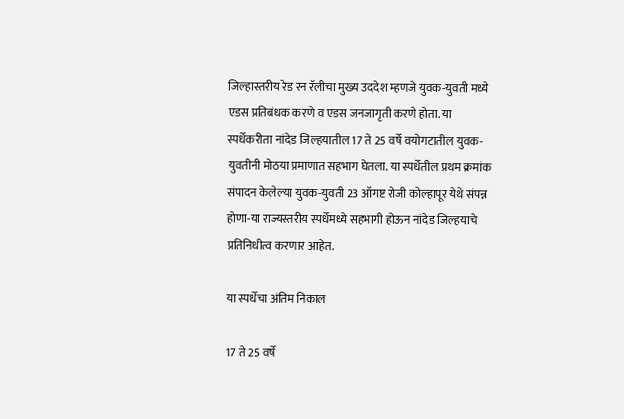जिल्हास्तरीय रेड रन रॅलीचा मुख्य उददेश म्हणजे युवक-युवती मध्ये एडस प्रतिबंधक करणे व एडस जनजागृती करणे होता. या स्पर्धेकरीता नांदेड जिल्हयातील 17 ते 25 वर्षे वयोगटातील युवक-युवतीनी मोठया प्रमाणात सहभाग घेतला. या स्पर्धेतील प्रथम क्रमांक संपादन केलेल्या युवक-युवती 23 ऑगष्ट रोजी कोल्हापूर येथे संपन्न होणा-या राज्यस्तरीय स्पर्धेमध्ये सहभागी होऊन नांदेड जिल्हयाचे प्रतिनिधीत्व करणार आहेत.

या स्पर्धेचा अंतिम निकाल

17 ते 25 वर्षे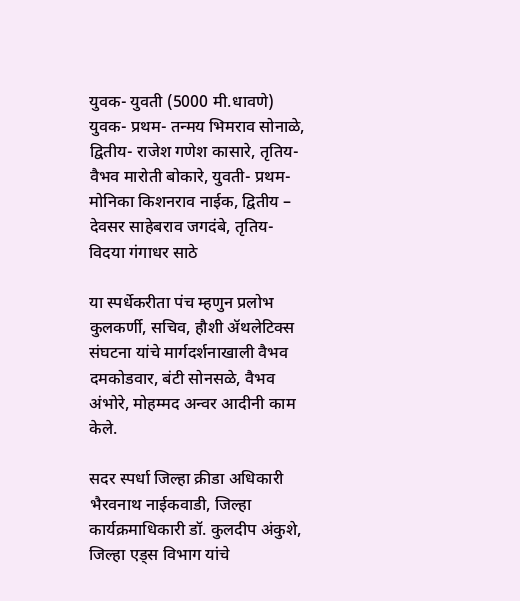युवक- युवती (5000 मी.धावणे)  युवक- प्रथम- तन्मय भिमराव सोनाळे, द्वितीय- राजेश गणेश कासारे, तृतिय- वैभव मारोती बोकारे, युवती- प्रथम- मोनिका किशनराव नाईक, द्वितीय – देवसर साहेबराव जगदंबे, तृतिय-  विदया गंगाधर साठे

या स्पर्धेकरीता पंच म्हणुन प्रलोभ कुलकर्णी, सचिव, हौशी ॲथलेटिक्स संघटना यांचे मार्गदर्शनाखाली वैभव दमकोडवार, बंटी सोनसळे, वैभव अंभोरे, मोहम्मद अन्वर आदीनी काम केले.

सदर स्पर्धा जिल्हा क्रीडा अधिकारी भैरवनाथ नाईकवाडी, जिल्हा कार्यक्रमाधिकारी डॉ. कुलदीप अंकुशे, जिल्हा एड्स विभाग यांचे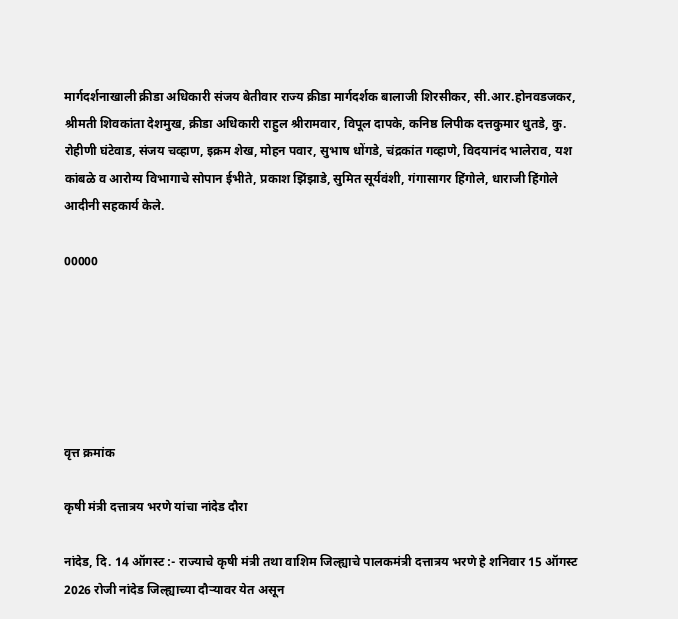मार्गदर्शनाखाली क्रीडा अधिकारी संजय बेतीवार राज्य क्रीडा मार्गदर्शक बालाजी शिरसीकर, सी.आर.होनवडजकर, श्रीमती शिवकांता देशमुख, क्रीडा अधिकारी राहुल श्रीरामवार, विपूल दापके, कनिष्ठ लिपीक दत्तकुमार धुतडे, कु. रोहीणी घंटेवाड, संजय चव्हाण, इक्रम शेख, मोहन पवार, सुभाष धोंगडे, चंद्रकांत गव्हाणे, विदयानंद भालेराव, यश कांबळे व आरोग्य विभागाचे सोपान ईभीते, प्रकाश झिंझाडे, सुमित सूर्यवंशी, गंगासागर हिंगोले, धाराजी हिंगोले आदीनी सहकार्य केले.

00000






वृत्त क्रमांक

कृषी मंत्री दत्तात्रय भरणे यांचा नांदेड दौरा

नांदेड, दि. 14 ऑगस्ट :- राज्याचे कृषी मंत्री तथा वाशिम जिल्ह्याचे पालकमंत्री दत्तात्रय भरणे हे शनिवार 15 ऑगस्ट 2026 रोजी नांदेड जिल्ह्याच्या दौऱ्यावर येत असून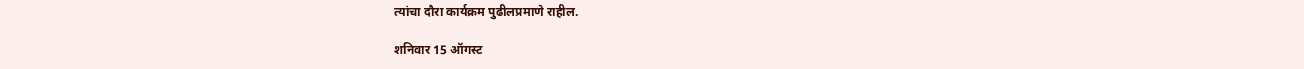त्यांचा दौरा कार्यक्रम पुढीलप्रमाणे राहील.

शनिवार 15 ऑगस्ट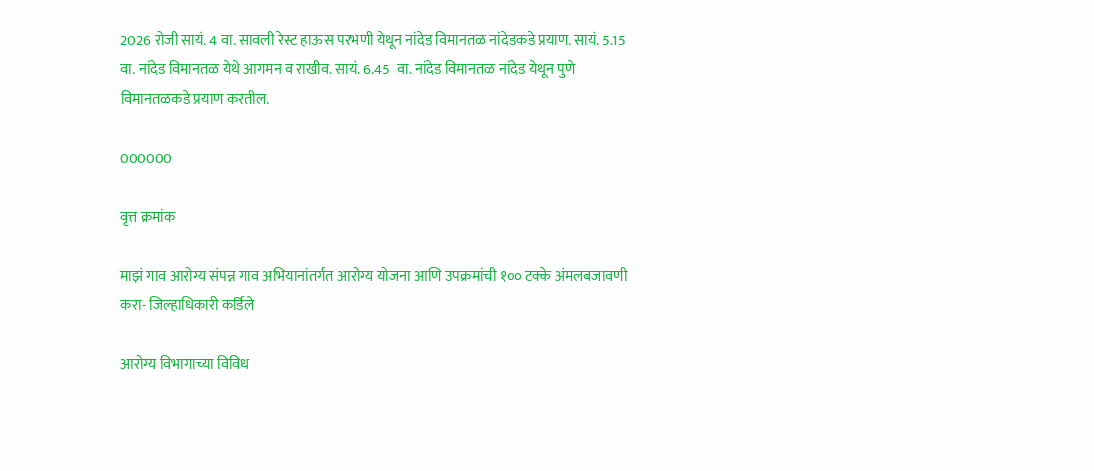2026 रोजी सायं. 4 वा. सावली रेस्ट हाऊस परभणी येथून नांदेड विमानतळ नांदेडकडे प्रयाण. सायं. 5.15 वा. नांदेड विमानतळ येथे आगमन व राखीव. सायं. 6.45  वा. नांदेड विमानतळ नांदेड येथून पुणे विमानतळकडे प्रयाण करतील.

000000

वृत्त क्रमांक

माझं गाव आरोग्य संपन्न गाव अभियानांतर्गत आरोग्य योजना आणि उपक्रमांची १०० टक्के अंमलबजावणी करा- जिल्हाधिकारी कर्डिले

आरोग्य विभागाच्या विविध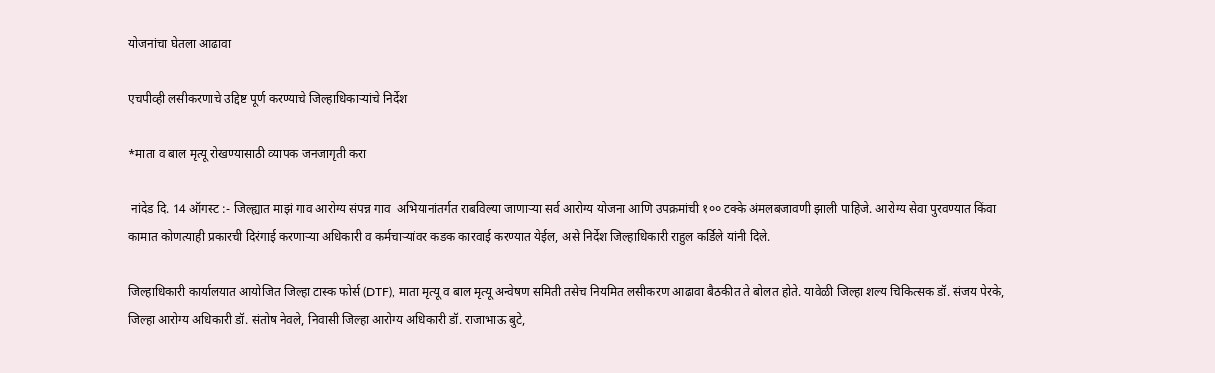योजनांचा घेतला आढावा

एचपीव्ही लसीकरणाचे उद्दिष्ट पूर्ण करण्याचे जिल्हाधिकाऱ्यांचे निर्देश

*माता व बाल मृत्यू रोखण्यासाठी व्यापक जनजागृती करा

 नांदेड दि. 14 ऑगस्ट :- जिल्ह्यात माझं गाव आरोग्य संपन्न गाव  अभियानांतर्गत राबविल्या जाणाऱ्या सर्व आरोग्य योजना आणि उपक्रमांची १०० टक्के अंमलबजावणी झाली पाहिजे. आरोग्य सेवा पुरवण्यात किंवा कामात कोणत्याही प्रकारची दिरंगाई करणाऱ्या अधिकारी व कर्मचाऱ्यांवर कडक कारवाई करण्यात येईल, असे निर्देश जिल्हाधिकारी राहुल कर्डिले यांनी दिले.

जिल्हाधिकारी कार्यालयात आयोजित जिल्हा टास्क फोर्स (DTF), माता मृत्यू व बाल मृत्यू अन्वेषण समिती तसेच नियमित लसीकरण आढावा बैठकीत ते बोलत होते. यावेळी जिल्हा शल्य चिकित्सक डॉ. संजय पेरके, जिल्हा आरोग्य अधिकारी डॉ. संतोष नेवले, निवासी जिल्हा आरोग्य अधिकारी डॉ. राजाभाऊ बुटे,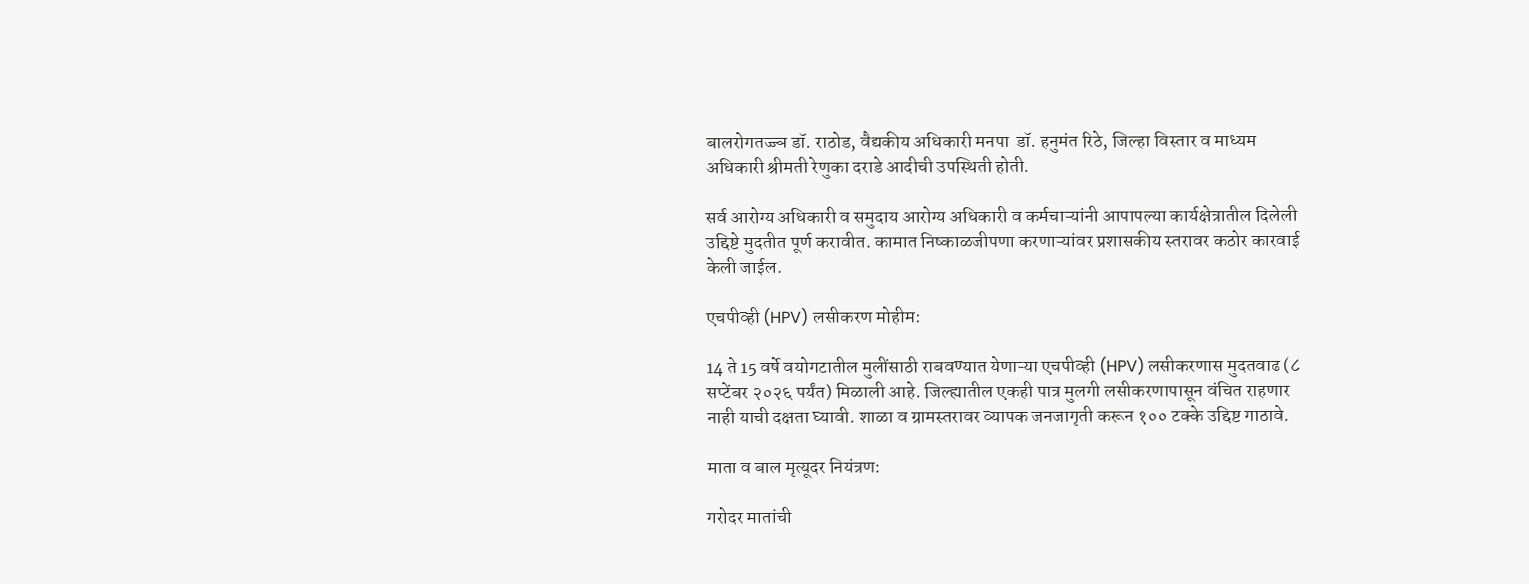बालरोगतज्ज्ञ डॉ. राठोड, वैद्यकीय अधिकारी मनपा  डॉ. हनुमंत रिठे, जिल्हा विस्तार व माध्यम अधिकारी श्रीमती रेणुका दराडे आदीची उपस्थिती होती.

सर्व आरोग्य अधिकारी व समुदाय आरोग्य अधिकारी व कर्मचाऱ्यांनी आपापल्या कार्यक्षेत्रातील दिलेली उद्दिष्टे मुदतीत पूर्ण करावीत. कामात निष्काळजीपणा करणाऱ्यांवर प्रशासकीय स्तरावर कठोर कारवाई केली जाईल.

एचपीव्ही (HPV) लसीकरण मोहीम:

14 ते 15 वर्षे वयोगटातील मुलींसाठी राबवण्यात येणाऱ्या एचपीव्ही (HPV) लसीकरणास मुदतवाढ (८ सप्टेंबर २०२६ पर्यंत) मिळाली आहे. जिल्ह्यातील एकही पात्र मुलगी लसीकरणापासून वंचित राहणार नाही याची दक्षता घ्यावी. शाळा व ग्रामस्तरावर व्यापक जनजागृती करून १०० टक्के उद्दिष्ट गाठावे.

माता व बाल मृत्यूदर नियंत्रण:

गरोदर मातांची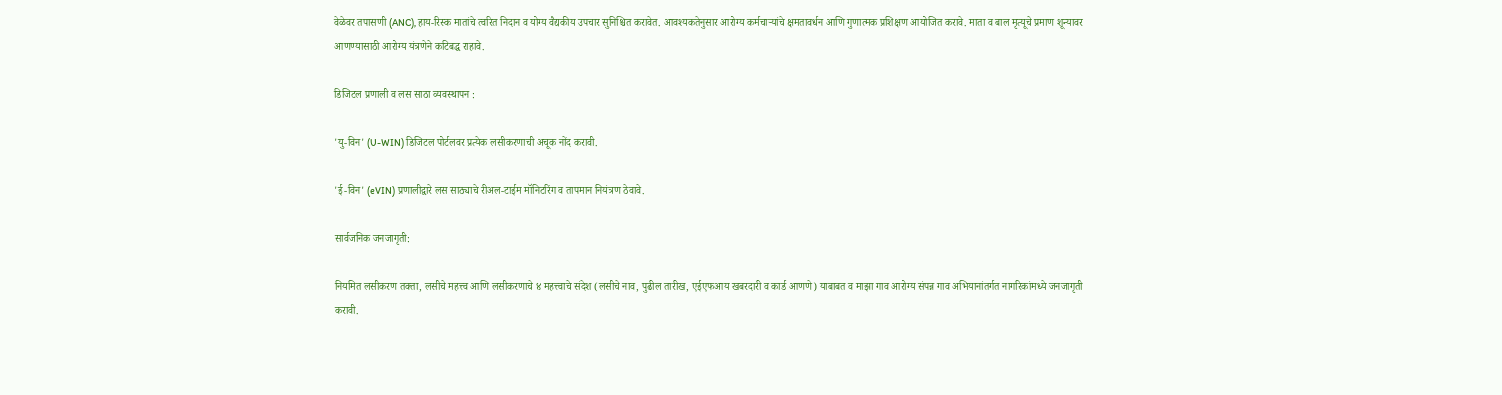वेळेवर तपासणी (ANC), हाय-रिस्क मातांचे त्वरित निदान व योग्य वैद्यकीय उपचार सुनिश्चित करावेत. आवश्यकतेनुसार आरोग्य कर्मचाऱ्यांचे क्षमतावर्धन आणि गुणात्मक प्रशिक्षण आयोजित करावे. माता व बाल मृत्यूचे प्रमाण शून्यावर आणण्यासाठी आरोग्य यंत्रणेने कटिबद्ध राहावे.

डिजिटल प्रणाली व लस साठा व्यवस्थापन :

'यु-विन' (U-WIN) डिजिटल पोर्टलवर प्रत्येक लसीकरणाची अचूक नोंद करावी.

'ई-विन' (eVIN) प्रणालीद्वारे लस साठ्याचे रीअल-टाईम मॉनिटरिंग व तापमान नियंत्रण ठेवावे.

सार्वजनिक जनजागृती:

नियमित लसीकरण तक्ता, लसीचे महत्त्व आणि लसीकरणाचे ४ महत्त्वाचे संदेश (लसीचे नाव, पुढील तारीख, एईएफआय खबरदारी व कार्ड आणणे) याबाबत व माझा गाव आरोग्य संपन्न गाव अभियानांतर्गत नागरिकांमध्ये जनजागृती करावी.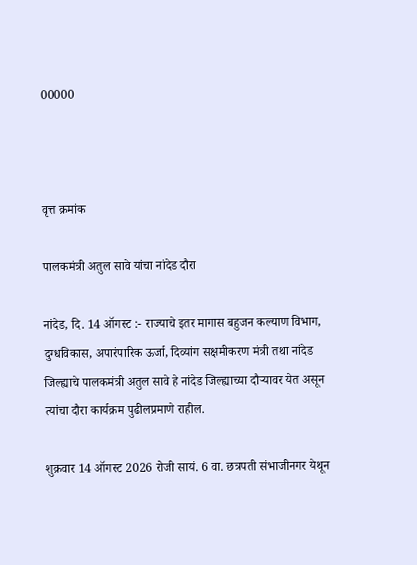00000



वृत्त क्रमांक

पालकमंत्री अतुल सावे यांचा नांदेड दौरा

नांदेड, दि. 14 ऑगस्ट :- राज्याचे इतर मागास बहुजन कल्याण विभाग, दुग्धविकास, अपारंपारिक ऊर्जा, दिव्यांग सक्षमीकरण मंत्री तथा नांदेड जिल्ह्याचे पालकमंत्री अतुल सावे हे नांदेड जिल्ह्याच्या दौऱ्यावर येत असून त्यांचा दौरा कार्यक्रम पुढीलप्रमाणे राहील.

शुक्रवार 14 ऑगस्ट 2026 रोजी सायं. 6 वा. छत्रपती संभाजीनगर येथून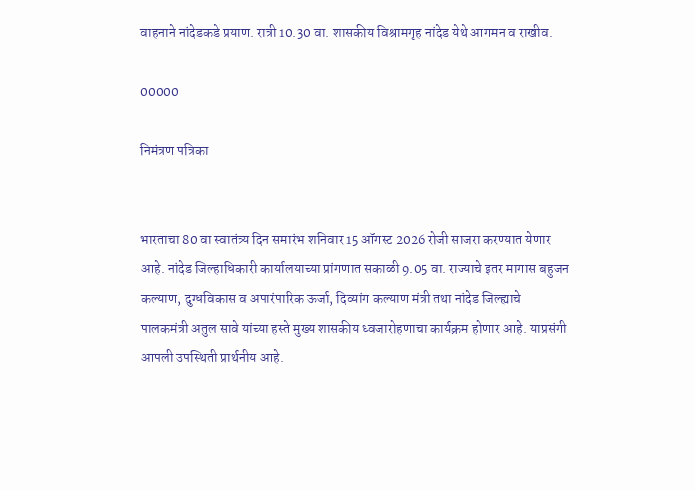वाहनाने नांदेडकडे प्रयाण. रात्री 10.30 वा. शासकीय विश्रामगृह नांदेड येथे आगमन व राखीव.

00000

निमंत्रण पत्रिका


भारताचा 80 वा स्वातंत्र्य दिन समारंभ शनिवार 15 ऑगस्ट 2026 रोजी साजरा करण्यात येणार आहे. नांदेड जिल्हाधिकारी कार्यालयाच्या प्रांगणात सकाळी 9.05 वा. राज्याचे इतर मागास बहुजन कल्याण, दुग्धविकास व अपारंपारिक ऊर्जा, दिव्यांग कल्याण मंत्री तथा नांदेड जिल्ह्याचे पालकमंत्री अतुल सावे यांच्या हस्ते मुख्य शासकीय ध्वजारोहणाचा कार्यक्रम होणार आहे. याप्रसंगी आपली उपस्थिती प्रार्थनीय आहे.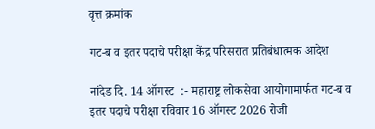वृत्त क्रमांक

गट-ब व इतर पदाचे परीक्षा केंद्र परिसरात प्रतिबंधात्मक आदेश

नांदेड दि. 14 ऑगस्ट  :- महाराष्ट्र लोकसेवा आयोगामार्फत गट-ब व इतर पदाचे परीक्षा रविवार 16 ऑगस्ट 2026 रोजी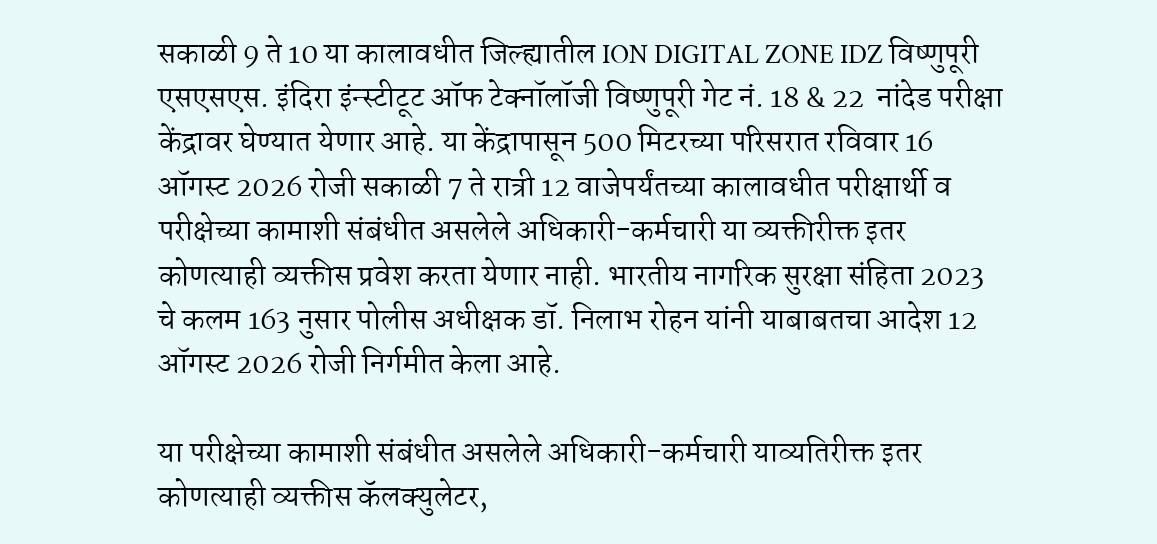सकाळी 9 ते 10 या कालावधीत जिल्ह्यातील ION DIGITAL ZONE IDZ विष्णुपूरी एसएसएस. इंदिरा इंन्स्टीटूट ऑफ टेक्नॉलॉजी विष्णुपूरी गेट नं. 18 & 22  नांदेड परीक्षा केंद्रावर घेण्यात येणार आहे. या केंद्रापासून 500 मिटरच्या परिसरात रविवार 16 ऑगस्ट 2026 रोजी सकाळी 7 ते रात्री 12 वाजेपर्यंतच्या कालावधीत परीक्षार्थी व परीक्षेच्या कामाशी संबंधीत असलेले अधिकारी-कर्मचारी या व्यक्तीरीक्त इतर कोणत्याही व्यक्तीस प्रवेश करता येणार नाही. भारतीय नागरिक सुरक्षा संहिता 2023 चे कलम 163 नुसार पोलीस अधीक्षक डॉ. निलाभ रोहन यांनी याबाबतचा आदेश 12 ऑगस्ट 2026 रोजी निर्गमीत केला आहे.

या परीक्षेच्या कामाशी संबंधीत असलेले अधिकारी-कर्मचारी याव्यतिरीक्त इतर कोणत्याही व्यक्तीस कॅलक्युलेटर,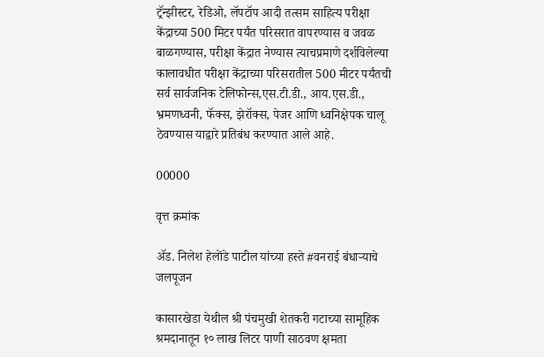ट्रॅन्झीस्टर, रेडिओ, लॅपटॉप आदी तत्सम साहित्य परीक्षा केंद्राच्या 500 मिटर पर्यंत परिसरात वापरण्यास व जवळ बाळगण्यास, परीक्षा केंद्रात नेण्यास त्याचप्रमाणे दर्शविलेल्या कालावधीत परीक्षा केंद्राच्या परिसरातील 500 मीटर पर्यंतची सर्व सार्वजनिक टेलिफोन्स,एस.टी.डी., आय.एस.डी., भ्रमणध्वनी, फॅक्स, झेरॉक्स, पेजर आणि ध्वनिक्षेपक चालू ठेवण्यास याद्वारे प्रतिबंध करण्यात आले आहे.

00000

वृत्त क्रमांक

ॲड. निलेश हेलोंडे पाटील यांच्या हस्ते #वनराई बंधाऱ्याचे जलपूजन

कासारखेडा येथील श्री पंचमुखी शेतकरी गटाच्या सामूहिक श्रमदानातून १० लाख लिटर पाणी साठवण क्षमता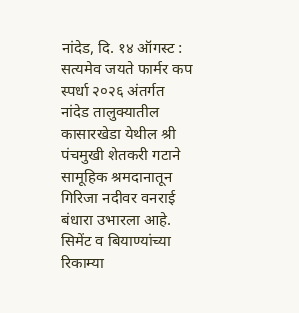नांदेड, दि. १४ ऑगस्ट : सत्यमेव जयते फार्मर कप स्पर्धा २०२६ अंतर्गत नांदेड तालुक्यातील कासारखेडा येथील श्री पंचमुखी शेतकरी गटाने सामूहिक श्रमदानातून गिरिजा नदीवर वनराई बंधारा उभारला आहे. सिमेंट व बियाण्यांच्या रिकाम्या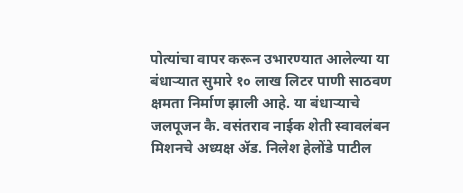पोत्यांचा वापर करून उभारण्यात आलेल्या या बंधाऱ्यात सुमारे १० लाख लिटर पाणी साठवण क्षमता निर्माण झाली आहे. या बंधाऱ्याचे जलपूजन कै. वसंतराव नाईक शेती स्वावलंबन मिशनचे अध्यक्ष ॲड. निलेश हेलोंडे पाटील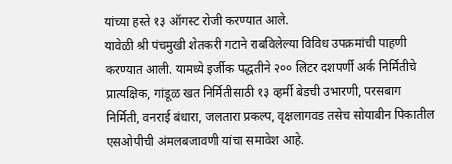यांच्या हस्ते १३ ऑगस्ट रोजी करण्यात आले.
यावेळी श्री पंचमुखी शेतकरी गटाने राबविलेल्या विविध उपक्रमांची पाहणी करण्यात आली. यामध्ये इर्जीक पद्धतीने २०० लिटर दशपर्णी अर्क निर्मितीचे प्रात्यक्षिक, गांडूळ खत निर्मितीसाठी १३ व्हर्मी बेडची उभारणी, परसबाग निर्मिती, वनराई बंधारा, जलतारा प्रकल्प, वृक्षलागवड तसेच सोयाबीन पिकातील एसओपीची अंमलबजावणी यांचा समावेश आहे.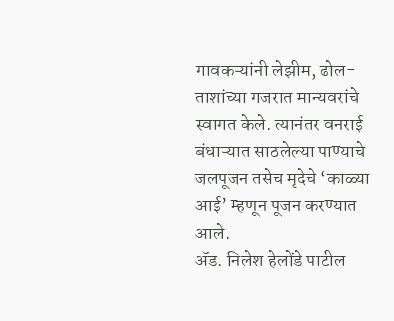गावकऱ्यांनी लेझीम, ढोल-ताशांच्या गजरात मान्यवरांचे स्वागत केले. त्यानंतर वनराई बंधाऱ्यात साठलेल्या पाण्याचे जलपूजन तसेच मृदेचे ‘काळ्या आई’ म्हणून पूजन करण्यात आले.
ॲड. निलेश हेलोंडे पाटील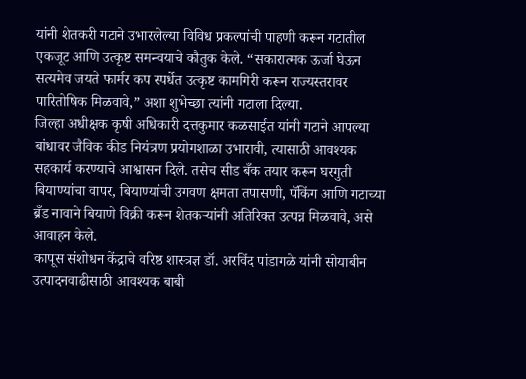यांनी शेतकरी गटाने उभारलेल्या विविध प्रकल्पांची पाहणी करून गटातील एकजूट आणि उत्कृष्ट समन्वयाचे कौतुक केले. “सकारात्मक ऊर्जा घेऊन सत्यमेव जयते फार्मर कप स्पर्धेत उत्कृष्ट कामगिरी करून राज्यस्तरावर पारितोषिक मिळवावे,” अशा शुभेच्छा त्यांनी गटाला दिल्या.
जिल्हा अधीक्षक कृषी अधिकारी दत्तकुमार कळसाईत यांनी गटाने आपल्या बांधावर जैविक कीड नियंत्रण प्रयोगशाळा उभारावी, त्यासाठी आवश्यक सहकार्य करण्याचे आश्वासन दिले. तसेच सीड बँक तयार करून घरगुती बियाण्यांचा वापर, बियाण्यांची उगवण क्षमता तपासणी, पॅकिंग आणि गटाच्या ब्रँड नावाने बियाणे विक्री करून शेतकऱ्यांनी अतिरिक्त उत्पन्न मिळवावे, असे आवाहन केले.
कापूस संशोधन केंद्राचे वरिष्ठ शास्त्रज्ञ डॉ. अरविंद पांडागळे यांनी सोयाबीन उत्पादनवाढीसाठी आवश्यक बाबी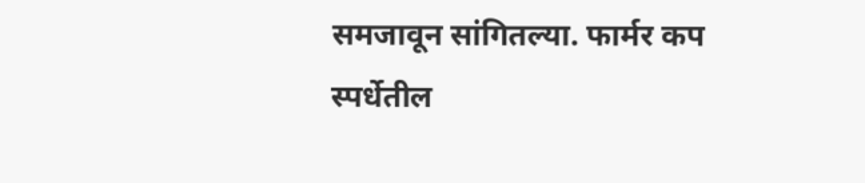समजावून सांगितल्या. फार्मर कप स्पर्धेतील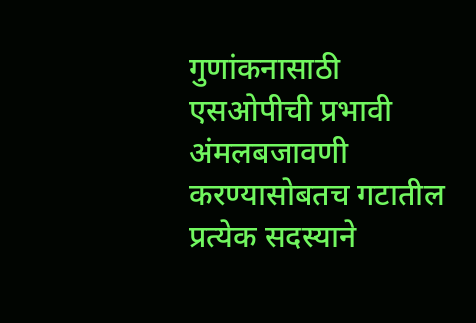गुणांकनासाठी एसओपीची प्रभावी अंमलबजावणी करण्यासोबतच गटातील प्रत्येक सदस्याने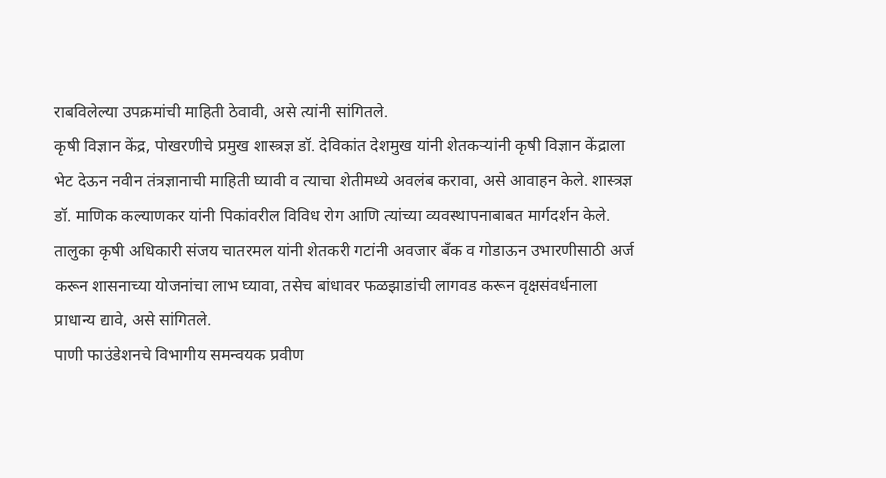राबविलेल्या उपक्रमांची माहिती ठेवावी, असे त्यांनी सांगितले.
कृषी विज्ञान केंद्र, पोखरणीचे प्रमुख शास्त्रज्ञ डॉ. देविकांत देशमुख यांनी शेतकऱ्यांनी कृषी विज्ञान केंद्राला भेट देऊन नवीन तंत्रज्ञानाची माहिती घ्यावी व त्याचा शेतीमध्ये अवलंब करावा, असे आवाहन केले. शास्त्रज्ञ डॉ. माणिक कल्याणकर यांनी पिकांवरील विविध रोग आणि त्यांच्या व्यवस्थापनाबाबत मार्गदर्शन केले.
तालुका कृषी अधिकारी संजय चातरमल यांनी शेतकरी गटांनी अवजार बँक व गोडाऊन उभारणीसाठी अर्ज करून शासनाच्या योजनांचा लाभ घ्यावा, तसेच बांधावर फळझाडांची लागवड करून वृक्षसंवर्धनाला प्राधान्य द्यावे, असे सांगितले.
पाणी फाउंडेशनचे विभागीय समन्वयक प्रवीण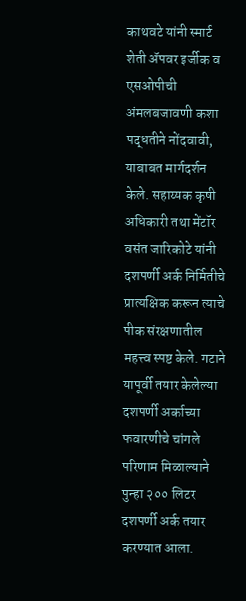काथवटे यांनी स्मार्ट शेती ॲपवर इर्जीक व एसओपीची अंमलबजावणी कशा पद्धतीने नोंदवावी, याबाबत मार्गदर्शन केले. सहाय्यक कृषी अधिकारी तथा मेंटॉर वसंत जारिकोटे यांनी दशपर्णी अर्क निर्मितीचे प्रात्यक्षिक करून त्याचे पीक संरक्षणातील महत्त्व स्पष्ट केले. गटाने यापूर्वी तयार केलेल्या दशपर्णी अर्काच्या फवारणीचे चांगले परिणाम मिळाल्याने पुन्हा २०० लिटर दशपर्णी अर्क तयार करण्यात आला.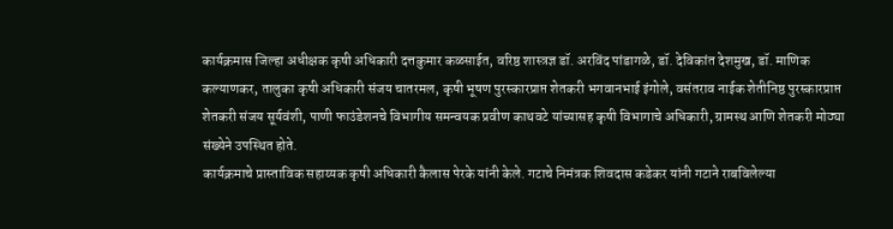कार्यक्रमास जिल्हा अधीक्षक कृषी अधिकारी दत्तकुमार कळसाईत, वरिष्ठ शास्त्रज्ञ डॉ. अरविंद पांडागळे, डॉ. देविकांत देशमुख, डॉ. माणिक कल्याणकर, तालुका कृषी अधिकारी संजय चातरमल, कृषी भूषण पुरस्कारप्राप्त शेतकरी भगवानभाई इंगोले, वसंतराव नाईक शेतीनिष्ठ पुरस्कारप्राप्त शेतकरी संजय सूर्यवंशी, पाणी फाउंडेशनचे विभागीय समन्वयक प्रवीण काथवटे यांच्यासह कृषी विभागाचे अधिकारी, ग्रामस्थ आणि शेतकरी मोठ्या संख्येने उपस्थित होते.
कार्यक्रमाचे प्रास्ताविक सहाय्यक कृषी अधिकारी कैलास पेरके यांनी केले. गटाचे निमंत्रक शिवदास कडेकर यांनी गटाने राबविलेल्या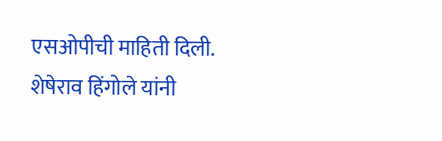एसओपीची माहिती दिली. शेषेराव हिंगोले यांनी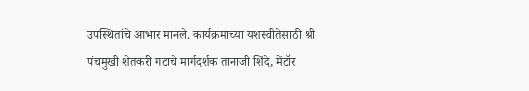उपस्थितांचे आभार मानले. कार्यक्रमाच्या यशस्वीतेसाठी श्री पंचमुखी शेतकरी गटाचे मार्गदर्शक तानाजी शिंदे, मेंटॉर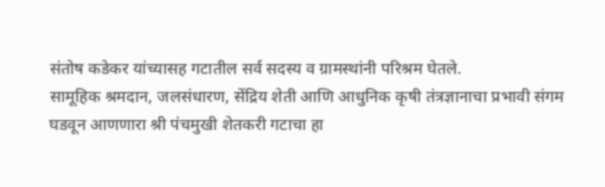संतोष कडेकर यांच्यासह गटातील सर्व सदस्य व ग्रामस्थांनी परिश्रम घेतले.
सामूहिक श्रमदान, जलसंधारण, सेंद्रिय शेती आणि आधुनिक कृषी तंत्रज्ञानाचा प्रभावी संगम घडवून आणणारा श्री पंचमुखी शेतकरी गटाचा हा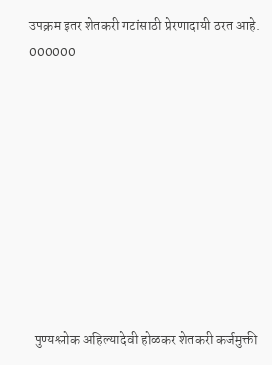उपक्रम इतर शेतकरी गटांसाठी प्रेरणादायी ठरत आहे.
000000










  पुण्यश्लोक अहिल्यादेवी होळकर शेतकरी कर्जमुक्ती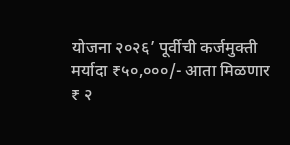योजना २०२६’ पूर्वीची कर्जमुक्ती मर्यादा ₹५०,०००/- आता मिळणार ₹ २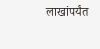लाखांपर्यंत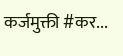कर्जमुक्ती #कर...